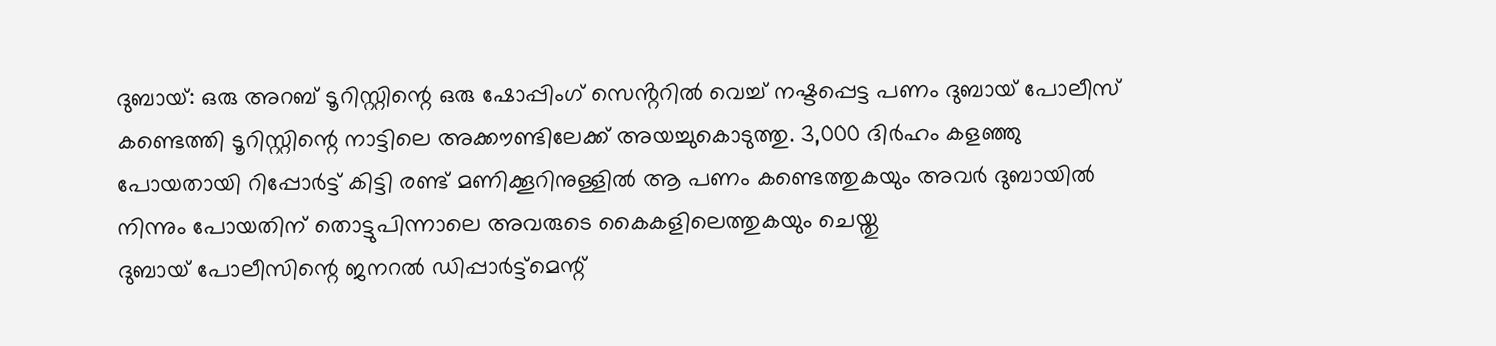ദുബായ്: ഒരു അറബ് ടൂറിസ്റ്റിന്റെ ഒരു ഷോപ്പിംഗ് സെൻ്ററിൽ വെച്ച് നഷ്ടപ്പെട്ട പണം ദുബായ് പോലീസ് കണ്ടെത്തി ടൂറിസ്റ്റിന്റെ നാട്ടിലെ അക്കൗണ്ടിലേക്ക് അയച്ചുകൊടുത്തു. 3,000 ദിർഹം കളഞ്ഞു പോയതായി റിപ്പോർട്ട് കിട്ടി രണ്ട് മണിക്കൂറിനുള്ളിൽ ആ പണം കണ്ടെത്തുകയും അവർ ദുബായിൽ നിന്നും പോയതിന് തൊട്ടുപിന്നാലെ അവരുടെ കൈകളിലെത്തുകയും ചെയ്തു
ദുബായ് പോലീസിന്റെ ജനറൽ ഡിപ്പാർട്ട്മെന്റ്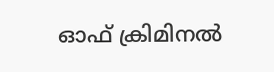ഓഫ് ക്രിമിനൽ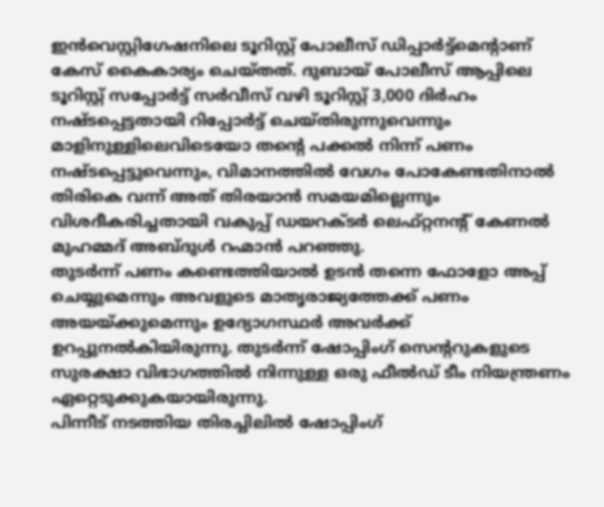ഇൻവെസ്റ്റിഗേഷനിലെ ടൂറിസ്റ്റ് പോലീസ് ഡിപ്പാർട്ട്മെന്റാണ് കേസ് കൈകാര്യം ചെയ്തത്. ദുബായ് പോലീസ് ആപ്പിലെ ടൂറിസ്റ്റ് സപ്പോർട്ട് സർവീസ് വഴി ടൂറിസ്റ്റ് 3,000 ദിർഹം നഷ്ടപ്പെട്ടതായി റിപ്പോർട്ട് ചെയ്തിരുന്നുവെന്നും മാളിനുള്ളിലെവിടെയോ തന്റെ പക്കൽ നിന്ന് പണം നഷ്ടപ്പെട്ടുവെന്നും, വിമാനത്തിൽ വേഗം പോകേണ്ടതിനാൽ തിരികെ വന്ന് അത് തിരയാൻ സമയമില്ലെന്നും വിശദീകരിച്ചതായി വകുപ്പ് ഡയറക്ടർ ലെഫ്റ്റനന്റ് കേണൽ മുഹമ്മദ് അബ്ദുൾ റഹ്മാൻ പറഞ്ഞു.
തുടർന്ന് പണം കണ്ടെത്തിയാൽ ഉടൻ തന്നെ ഫോളോ അപ്പ് ചെയ്യുമെന്നും അവളുടെ മാതൃരാജ്യത്തേക്ക് പണം അയയ്ക്കുമെന്നും ഉദ്യോഗസ്ഥർ അവർക്ക് ഉറപ്പുനൽകിയിരുന്നു. തുടർന്ന് ഷോപ്പിംഗ് സെന്ററുകളുടെ സുരക്ഷാ വിഭാഗത്തിൽ നിന്നുള്ള ഒരു ഫീൽഡ് ടീം നിയന്ത്രണം ഏറ്റെടുക്കുകയായിരുന്നു.
പിന്നീട് നടത്തിയ തിരച്ചിലിൽ ഷോപ്പിംഗ്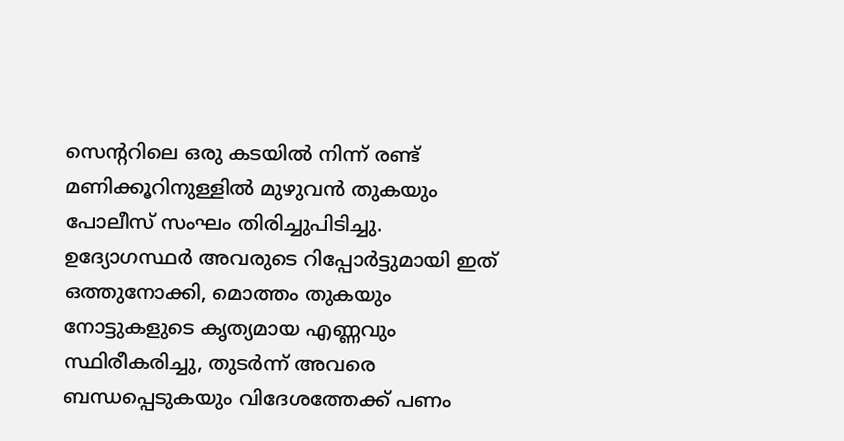സെന്ററിലെ ഒരു കടയിൽ നിന്ന് രണ്ട് മണിക്കൂറിനുള്ളിൽ മുഴുവൻ തുകയും പോലീസ് സംഘം തിരിച്ചുപിടിച്ചു. ഉദ്യോഗസ്ഥർ അവരുടെ റിപ്പോർട്ടുമായി ഇത് ഒത്തുനോക്കി, മൊത്തം തുകയും നോട്ടുകളുടെ കൃത്യമായ എണ്ണവും സ്ഥിരീകരിച്ചു, തുടർന്ന് അവരെ ബന്ധപ്പെടുകയും വിദേശത്തേക്ക് പണം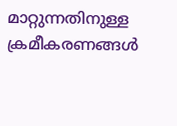മാറ്റുന്നതിനുള്ള ക്രമീകരണങ്ങൾ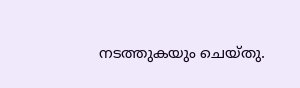നടത്തുകയും ചെയ്തു.